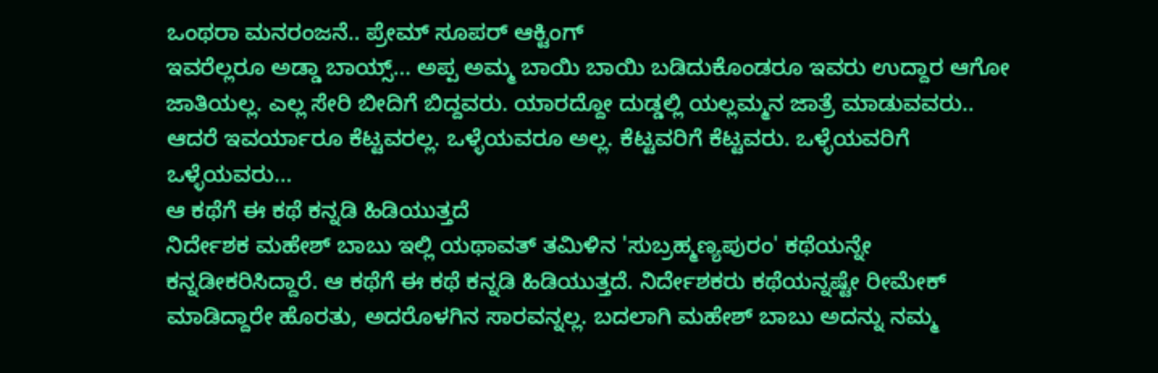ಒಂಥರಾ ಮನರಂಜನೆ.. ಪ್ರೇಮ್ ಸೂಪರ್ ಆಕ್ಟಿಂಗ್
ಇವರೆಲ್ಲರೂ ಅಡ್ಡಾ ಬಾಯ್ಸ್... ಅಪ್ಪ ಅಮ್ಮ ಬಾಯಿ ಬಾಯಿ ಬಡಿದುಕೊಂಡರೂ ಇವರು ಉದ್ದಾರ ಆಗೋ ಜಾತಿಯಲ್ಲ. ಎಲ್ಲ ಸೇರಿ ಬೀದಿಗೆ ಬಿದ್ದವರು. ಯಾರದ್ದೋ ದುಡ್ಡಲ್ಲಿ ಯಲ್ಲಮ್ಮನ ಜಾತ್ರೆ ಮಾಡುವವರು.. ಆದರೆ ಇವರ್ಯಾರೂ ಕೆಟ್ಟವರಲ್ಲ. ಒಳ್ಳೆಯವರೂ ಅಲ್ಲ. ಕೆಟ್ಟವರಿಗೆ ಕೆಟ್ಟವರು. ಒಳ್ಳೆಯವರಿಗೆ ಒಳ್ಳೆಯವರು...
ಆ ಕಥೆಗೆ ಈ ಕಥೆ ಕನ್ನಡಿ ಹಿಡಿಯುತ್ತದೆ
ನಿರ್ದೇಶಕ ಮಹೇಶ್ ಬಾಬು ಇಲ್ಲಿ ಯಥಾವತ್ ತಮಿಳಿನ 'ಸುಬ್ರಹ್ಮಣ್ಯಪುರಂ' ಕಥೆಯನ್ನೇ ಕನ್ನಡೀಕರಿಸಿದ್ದಾರೆ. ಆ ಕಥೆಗೆ ಈ ಕಥೆ ಕನ್ನಡಿ ಹಿಡಿಯುತ್ತದೆ. ನಿರ್ದೇಶಕರು ಕಥೆಯನ್ನಷ್ಟೇ ರೀಮೇಕ್ ಮಾಡಿದ್ದಾರೇ ಹೊರತು, ಅದರೊಳಗಿನ ಸಾರವನ್ನಲ್ಲ. ಬದಲಾಗಿ ಮಹೇಶ್ ಬಾಬು ಅದನ್ನು ನಮ್ಮ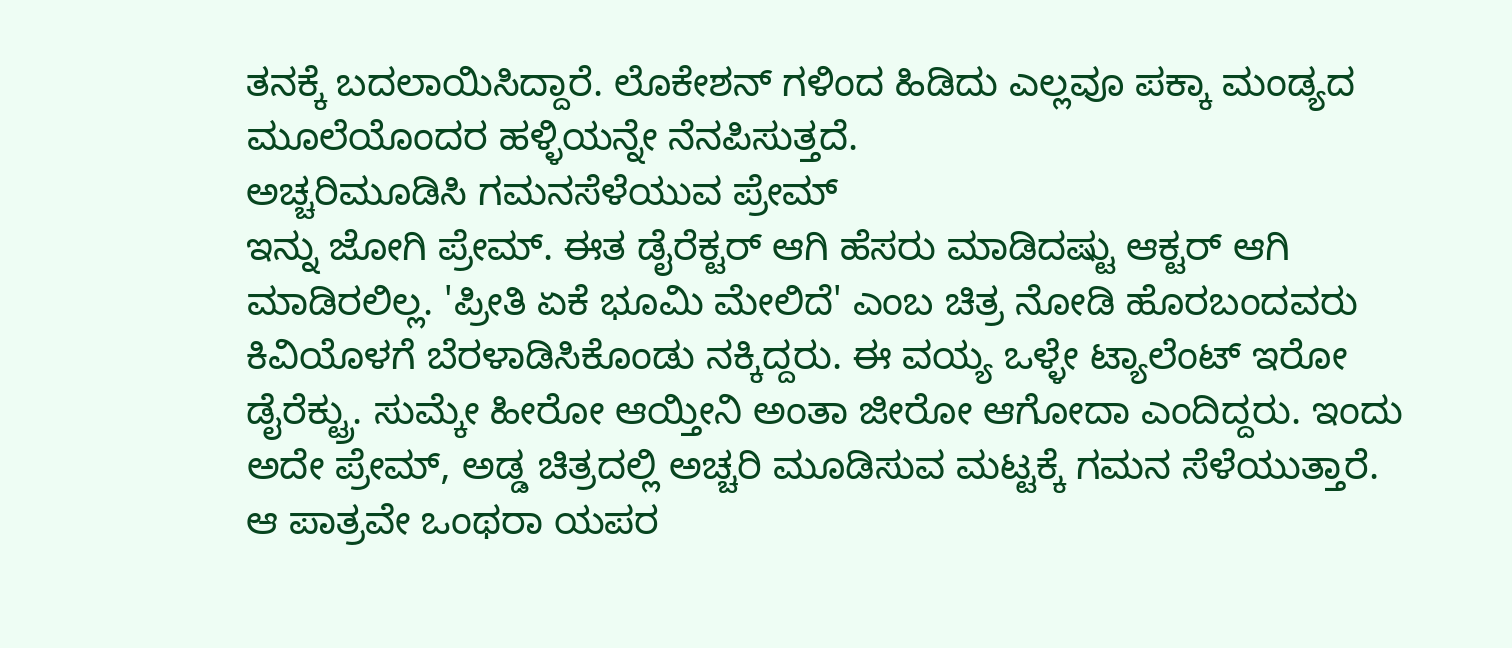ತನಕ್ಕೆ ಬದಲಾಯಿಸಿದ್ದಾರೆ. ಲೊಕೇಶನ್ ಗಳಿಂದ ಹಿಡಿದು ಎಲ್ಲವೂ ಪಕ್ಕಾ ಮಂಡ್ಯದ ಮೂಲೆಯೊಂದರ ಹಳ್ಳಿಯನ್ನೇ ನೆನಪಿಸುತ್ತದೆ.
ಅಚ್ಚರಿಮೂಡಿಸಿ ಗಮನಸೆಳೆಯುವ ಪ್ರೇಮ್
ಇನ್ನು ಜೋಗಿ ಪ್ರೇಮ್. ಈತ ಡೈರೆಕ್ಟರ್ ಆಗಿ ಹೆಸರು ಮಾಡಿದಷ್ಟು ಆಕ್ಟರ್ ಆಗಿ ಮಾಡಿರಲಿಲ್ಲ. 'ಪ್ರೀತಿ ಏಕೆ ಭೂಮಿ ಮೇಲಿದೆ' ಎಂಬ ಚಿತ್ರ ನೋಡಿ ಹೊರಬಂದವರು ಕಿವಿಯೊಳಗೆ ಬೆರಳಾಡಿಸಿಕೊಂಡು ನಕ್ಕಿದ್ದರು. ಈ ವಯ್ಯ ಒಳ್ಳೇ ಟ್ಯಾಲೆಂಟ್ ಇರೋ ಡೈರೆಕ್ಟ್ರು. ಸುಮ್ಕೇ ಹೀರೋ ಆಯ್ತೀನಿ ಅಂತಾ ಜೀರೋ ಆಗೋದಾ ಎಂದಿದ್ದರು. ಇಂದು ಅದೇ ಪ್ರೇಮ್, ಅಡ್ಡ ಚಿತ್ರದಲ್ಲಿ ಅಚ್ಚರಿ ಮೂಡಿಸುವ ಮಟ್ಟಕ್ಕೆ ಗಮನ ಸೆಳೆಯುತ್ತಾರೆ. ಆ ಪಾತ್ರವೇ ಒಂಥರಾ ಯಪರ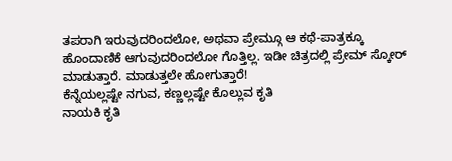ತಪರಾಗಿ ಇರುವುದರಿಂದಲೋ, ಅಥವಾ ಪ್ರೇಮ್ಗೂ ಆ ಕಥೆ-ಪಾತ್ರಕ್ಕೂ ಹೊಂದಾಣಿಕೆ ಆಗುವುದರಿಂದಲೋ ಗೊತ್ತಿಲ್ಲ. ಇಡೀ ಚಿತ್ರದಲ್ಲಿ ಪ್ರೇಮ್ ಸ್ಕೋರ್ ಮಾಡುತ್ತಾರೆ. ಮಾಡುತ್ತಲೇ ಹೋಗುತ್ತಾರೆ!
ಕೆನ್ನೆಯಲ್ಲಷ್ಟೇ ನಗುವ, ಕಣ್ಣಲ್ಲಷ್ಟೇ ಕೊಲ್ಲುವ ಕೃತಿ
ನಾಯಕಿ ಕೃತಿ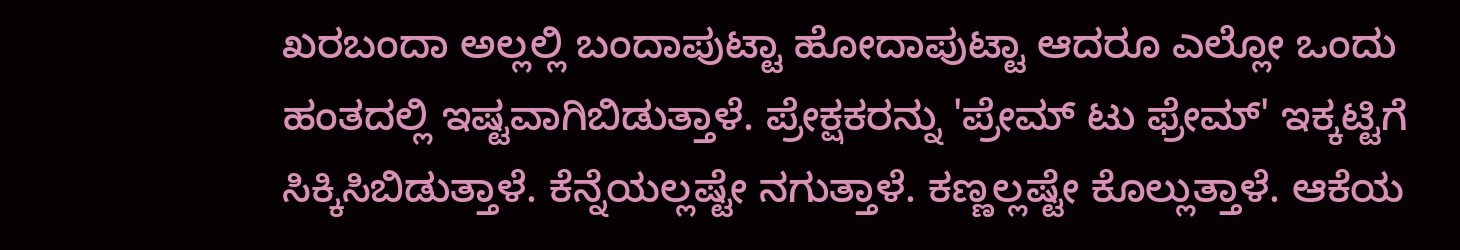ಖರಬಂದಾ ಅಲ್ಲಲ್ಲಿ ಬಂದಾಪುಟ್ಟಾ ಹೋದಾಪುಟ್ಟಾ ಆದರೂ ಎಲ್ಲೋ ಒಂದು ಹಂತದಲ್ಲಿ ಇಷ್ಟವಾಗಿಬಿಡುತ್ತಾಳೆ. ಪ್ರೇಕ್ಷಕರನ್ನು 'ಪ್ರೇಮ್ ಟು ಫ್ರೇಮ್' ಇಕ್ಕಟ್ಟಿಗೆ ಸಿಕ್ಕಿಸಿಬಿಡುತ್ತಾಳೆ. ಕೆನ್ನೆಯಲ್ಲಷ್ಟೇ ನಗುತ್ತಾಳೆ. ಕಣ್ಣಲ್ಲಷ್ಟೇ ಕೊಲ್ಲುತ್ತಾಳೆ. ಆಕೆಯ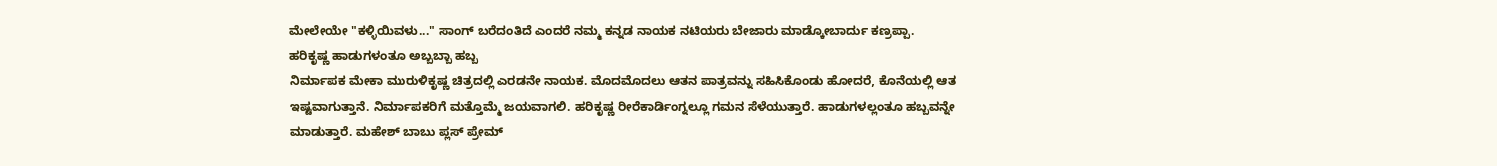ಮೇಲೇಯೇ "ಕಳ್ಳಿಯಿವಳು..." ಸಾಂಗ್ ಬರೆದಂತಿದೆ ಎಂದರೆ ನಮ್ಮ ಕನ್ನಡ ನಾಯಕ ನಟಿಯರು ಬೇಜಾರು ಮಾಡ್ಕೋಬಾರ್ದು ಕಣ್ರಪ್ಪಾ.
ಹರಿಕೃಷ್ಣ ಹಾಡುಗಳಂತೂ ಅಬ್ಬಬ್ಬಾ ಹಬ್ಬ
ನಿರ್ಮಾಪಕ ಮೇಕಾ ಮುರುಳಿಕೃಷ್ಣ ಚಿತ್ರದಲ್ಲಿ ಎರಡನೇ ನಾಯಕ. ಮೊದಮೊದಲು ಆತನ ಪಾತ್ರವನ್ನು ಸಹಿಸಿಕೊಂಡು ಹೋದರೆ, ಕೊನೆಯಲ್ಲಿ ಆತ ಇಷ್ಟವಾಗುತ್ತಾನೆ. ನಿರ್ಮಾಪಕರಿಗೆ ಮತ್ತೊಮ್ಮೆ ಜಯವಾಗಲಿ. ಹರಿಕೃಷ್ಣ ರೀರೆಕಾರ್ಡಿಂಗ್ನಲ್ಲೂ ಗಮನ ಸೆಳೆಯುತ್ತಾರೆ. ಹಾಡುಗಳಲ್ಲಂತೂ ಹಬ್ಬವನ್ನೇ ಮಾಡುತ್ತಾರೆ. ಮಹೇಶ್ ಬಾಬು ಪ್ಲಸ್ ಪ್ರೇಮ್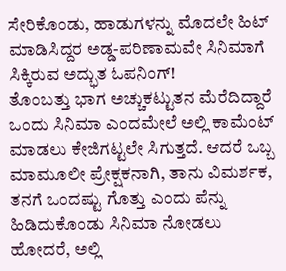ಸೇರಿಕೊಂಡು, ಹಾಡುಗಳನ್ನು ಮೊದಲೇ ಹಿಟ್ ಮಾಡಿಸಿದ್ದರ ಅಡ್ಡ-ಪರಿಣಾಮವೇ ಸಿನಿಮಾಗೆ ಸಿಕ್ಕಿರುವ ಅದ್ಭುತ ಓಪನಿಂಗ್!
ತೊಂಬತ್ತು ಭಾಗ ಅಚ್ಚುಕಟ್ಟುತನ ಮೆರೆದಿದ್ದಾರೆ
ಒಂದು ಸಿನಿಮಾ ಎಂದಮೇಲೆ ಅಲ್ಲಿ ಕಾಮೆಂಟ್ ಮಾಡಲು ಕೇಜಿಗಟ್ಟಲೇ ಸಿಗುತ್ತದೆ. ಆದರೆ ಒಬ್ಬ ಮಾಮೂಲೀ ಪ್ರೇಕ್ಷಕನಾಗಿ, ತಾನು ವಿಮರ್ಶಕ, ತನಗೆ ಒಂದಷ್ಟು ಗೊತ್ತು ಎಂದು ಪೆನ್ನು ಹಿಡಿದುಕೊಂಡು ಸಿನಿಮಾ ನೋಡಲು ಹೋದರೆ, ಅಲ್ಲಿ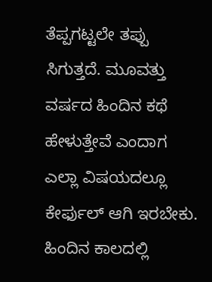ತೆಪ್ಪಗಟ್ಟಲೇ ತಪ್ಪು ಸಿಗುತ್ತದೆ. ಮೂವತ್ತು ವರ್ಷದ ಹಿಂದಿನ ಕಥೆ ಹೇಳುತ್ತೇವೆ ಎಂದಾಗ ಎಲ್ಲಾ ವಿಷಯದಲ್ಲೂ ಕೇರ್ಫುಲ್ ಆಗಿ ಇರಬೇಕು. ಹಿಂದಿನ ಕಾಲದಲ್ಲಿ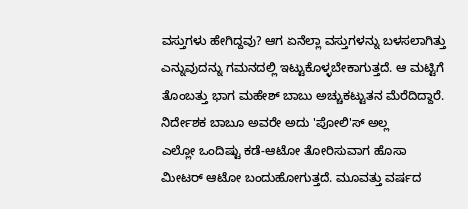ವಸ್ತುಗಳು ಹೇಗಿದ್ದವು? ಆಗ ಏನೆಲ್ಲಾ ವಸ್ತುಗಳನ್ನು ಬಳಸಲಾಗಿತ್ತು ಎನ್ನುವುದನ್ನು ಗಮನದಲ್ಲಿ ಇಟ್ಟುಕೊಳ್ಳಬೇಕಾಗುತ್ತದೆ. ಆ ಮಟ್ಟಿಗೆ ತೊಂಬತ್ತು ಭಾಗ ಮಹೇಶ್ ಬಾಬು ಅಚ್ಚುಕಟ್ಟುತನ ಮೆರೆದಿದ್ದಾರೆ.
ನಿರ್ದೇಶಕ ಬಾಬೂ ಅವರೇ ಅದು 'ಪೋಲಿ'ಸ್ ಅಲ್ಲ
ಎಲ್ಲೋ ಒಂದಿಷ್ಟು ಕಡೆ-ಆಟೋ ತೋರಿಸುವಾಗ ಹೊಸಾ ಮೀಟರ್ ಆಟೋ ಬಂದುಹೋಗುತ್ತದೆ. ಮೂವತ್ತು ವರ್ಷದ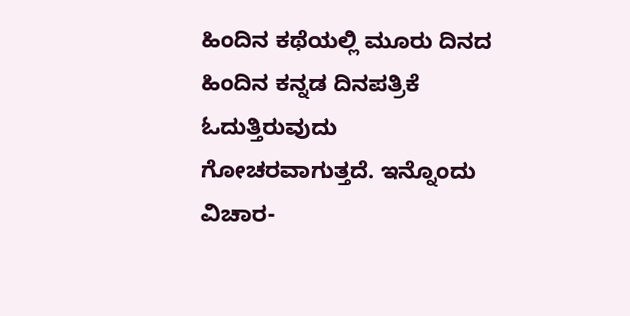ಹಿಂದಿನ ಕಥೆಯಲ್ಲಿ ಮೂರು ದಿನದ ಹಿಂದಿನ ಕನ್ನಡ ದಿನಪತ್ರಿಕೆ ಓದುತ್ತಿರುವುದು ಗೋಚರವಾಗುತ್ತದೆ. ಇನ್ನೊಂದು ವಿಚಾರ-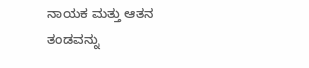ನಾಯಕ ಮತ್ತು ಆತನ ತಂಡವನ್ನು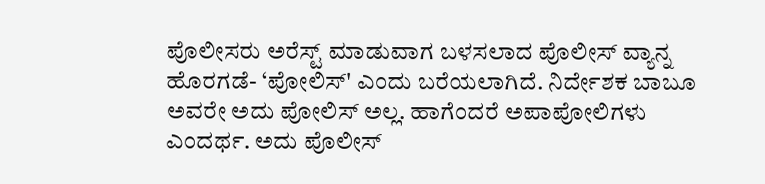ಪೊಲೀಸರು ಅರೆಸ್ಟ್ ಮಾಡುವಾಗ ಬಳಸಲಾದ ಪೊಲೀಸ್ ವ್ಯಾನ್ನ ಹೊರಗಡೆ- ‘ಪೋಲಿಸ್' ಎಂದು ಬರೆಯಲಾಗಿದೆ. ನಿರ್ದೇಶಕ ಬಾಬೂ ಅವರೇ ಅದು ಪೋಲಿಸ್ ಅಲ್ಲ. ಹಾಗೆಂದರೆ ಅಪಾಪೋಲಿಗಳು ಎಂದರ್ಥ. ಅದು ಪೊಲೀಸ್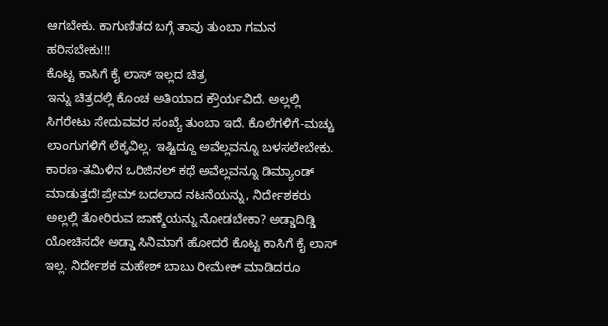ಆಗಬೇಕು. ಕಾಗುಣಿತದ ಬಗ್ಗೆ ತಾವು ತುಂಬಾ ಗಮನ ಹರಿಸಬೇಕು!!!
ಕೊಟ್ಟ ಕಾಸಿಗೆ ಕೈ ಲಾಸ್ ಇಲ್ಲದ ಚಿತ್ರ
ಇನ್ನು ಚಿತ್ರದಲ್ಲಿ ಕೊಂಚ ಅತಿಯಾದ ಕ್ರೌರ್ಯವಿದೆ. ಅಲ್ಲಲ್ಲಿ ಸಿಗರೇಟು ಸೇದುವವರ ಸಂಖ್ಯೆ ತುಂಬಾ ಇದೆ. ಕೊಲೆಗಳಿಗೆ-ಮಚ್ಚು ಲಾಂಗುಗಳಿಗೆ ಲೆಕ್ಕವಿಲ್ಲ. ಇಷ್ಟಿದ್ದೂ ಅವೆಲ್ಲವನ್ನೂ ಬಳಸಲೇಬೇಕು. ಕಾರಣ-ತಮಿಳಿನ ಒರಿಜಿನಲ್ ಕಥೆ ಅವೆಲ್ಲವನ್ನೂ ಡಿಮ್ಯಾಂಡ್ ಮಾಡುತ್ತದೆ!ಪ್ರೇಮ್ ಬದಲಾದ ನಟನೆಯನ್ನು, ನಿರ್ದೇಶಕರು ಅಲ್ಲಲ್ಲಿ ತೋರಿರುವ ಜಾಣ್ಮೆಯನ್ನು ನೋಡಬೇಕಾ? ಅಡ್ಡಾದಿಡ್ಡಿ ಯೋಚಿಸದೇ ಅಡ್ಡಾ ಸಿನಿಮಾಗೆ ಹೋದರೆ ಕೊಟ್ಟ ಕಾಸಿಗೆ ಕೈ ಲಾಸ್ ಇಲ್ಲ. ನಿರ್ದೇಶಕ ಮಹೇಶ್ ಬಾಬು ರೀಮೇಕ್ ಮಾಡಿದರೂ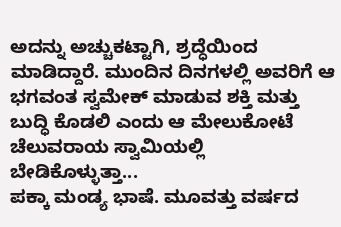ಅದನ್ನು ಅಚ್ಚುಕಟ್ಟಾಗಿ, ಶ್ರದ್ಧೆಯಿಂದ ಮಾಡಿದ್ದಾರೆ. ಮುಂದಿನ ದಿನಗಳಲ್ಲಿ ಅವರಿಗೆ ಆ ಭಗವಂತ ಸ್ವಮೇಕ್ ಮಾಡುವ ಶಕ್ತಿ ಮತ್ತು ಬುದ್ಧಿ ಕೊಡಲಿ ಎಂದು ಆ ಮೇಲುಕೋಟೆ ಚೆಲುವರಾಯ ಸ್ವಾಮಿಯಲ್ಲಿ ಬೇಡಿಕೊಳ್ಳುತ್ತಾ...
ಪಕ್ಕಾ ಮಂಡ್ಯ ಭಾಷೆ. ಮೂವತ್ತು ವರ್ಷದ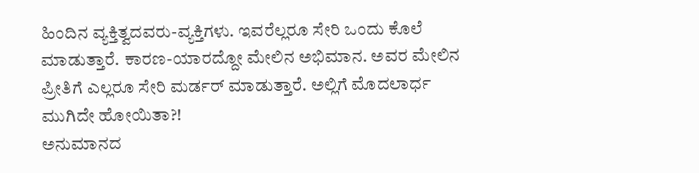ಹಿಂದಿನ ವ್ಯಕ್ತಿತ್ವದವರು-ವ್ಯಕ್ತಿಗಳು. ಇವರೆಲ್ಲರೂ ಸೇರಿ ಒಂದು ಕೊಲೆ ಮಾಡುತ್ತಾರೆ. ಕಾರಣ-ಯಾರದ್ದೋ ಮೇಲಿನ ಅಭಿಮಾನ. ಅವರ ಮೇಲಿನ ಪ್ರೀತಿಗೆ ಎಲ್ಲರೂ ಸೇರಿ ಮರ್ಡರ್ ಮಾಡುತ್ತಾರೆ. ಅಲ್ಲಿಗೆ ಮೊದಲಾರ್ಧ ಮುಗಿದೇ ಹೋಯಿತಾ?!
ಅನುಮಾನದ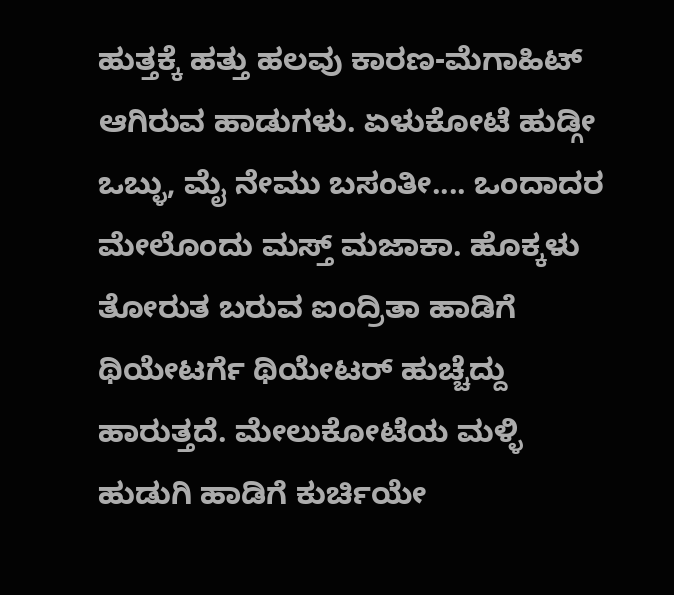ಹುತ್ತಕ್ಕೆ ಹತ್ತು ಹಲವು ಕಾರಣ-ಮೆಗಾಹಿಟ್ ಆಗಿರುವ ಹಾಡುಗಳು. ಏಳುಕೋಟೆ ಹುಡ್ಗೀ ಒಬ್ಳು, ಮೈ ನೇಮು ಬಸಂತೀ.... ಒಂದಾದರ ಮೇಲೊಂದು ಮಸ್ತ್ ಮಜಾಕಾ. ಹೊಕ್ಕಳು ತೋರುತ ಬರುವ ಐಂದ್ರಿತಾ ಹಾಡಿಗೆ ಥಿಯೇಟರ್ಗೆ ಥಿಯೇಟರ್ ಹುಚ್ಚೆದ್ದು ಹಾರುತ್ತದೆ. ಮೇಲುಕೋಟೆಯ ಮಳ್ಳಿ ಹುಡುಗಿ ಹಾಡಿಗೆ ಕುರ್ಚಿಯೇ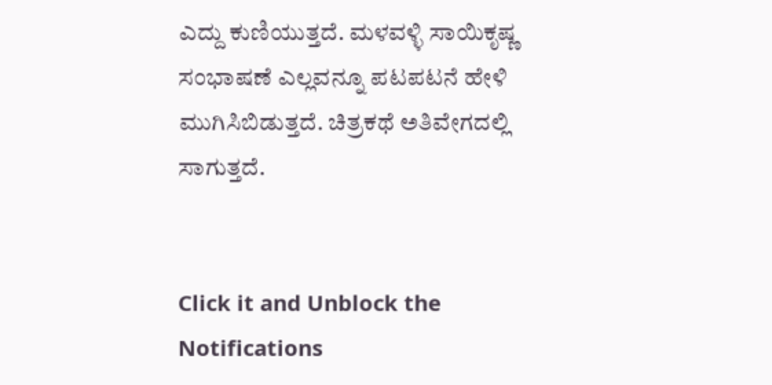ಎದ್ದು ಕುಣಿಯುತ್ತದೆ. ಮಳವಳ್ಳಿ ಸಾಯಿಕೃಷ್ಣ ಸಂಭಾಷಣೆ ಎಲ್ಲವನ್ನೂ ಪಟಪಟನೆ ಹೇಳಿ ಮುಗಿಸಿಬಿಡುತ್ತದೆ. ಚಿತ್ರಕಥೆ ಅತಿವೇಗದಲ್ಲಿ ಸಾಗುತ್ತದೆ.


Click it and Unblock the Notifications